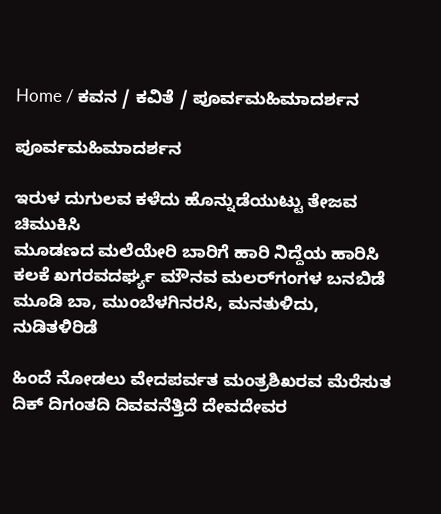Home / ಕವನ / ಕವಿತೆ / ಪೂರ್ವಮಹಿಮಾದರ್ಶನ

ಪೂರ್ವಮಹಿಮಾದರ್ಶನ

ಇರುಳ ದುಗುಲವ ಕಳೆದು ಹೊನ್ನುಡೆಯುಟ್ಟು ತೇಜವ ಚಿಮುಕಿಸಿ
ಮೂಡಣದ ಮಲೆಯೇರಿ ಬಾರಿಗೆ ಹಾರಿ ನಿದ್ದೆಯ ಹಾರಿಸಿ
ಕಲಕೆ ಖಗರವದರ್ಘ್ಯ ಮೌನವ ಮಲರ್‌ಗಂಗಳ ಬನಬಿಡೆ
ಮೂಡಿ ಬಾ, ಮುಂಬೆಳಗಿನರಸಿ, ಮನತುಳಿದು, ನುಡಿತಳಿರಿಡೆ

ಹಿಂದೆ ನೋಡಲು ವೇದಪರ್ವತ ಮಂತ್ರಶಿಖರವ ಮೆರೆಸುತ
ದಿಕ್‌ ದಿಗಂತದಿ ದಿವವನೆತ್ತಿದೆ ದೇವದೇವರ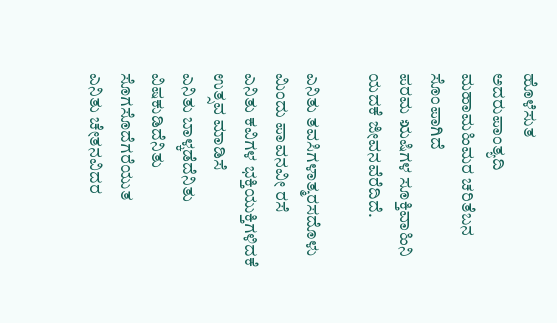ಹೊಳೆಸುತ
ಅದರುಪಾಂತ್ಯದಿ ಮಹಾಮಹಿಮರ ಚರಿತೆಬನ ಸೊಂಪಾಗಿದೆ
ಪರಮ ಋಷಿಗಳ ಸೂಕ್ತಿವಾಹಿನಿ ಯದಕೆ ಜೀವನವೆರೆದಿದೆ.

ಎನಿತು ತವಸಿಗಳಾತ್ಮರಸದೊಳು ಮಿಂದು ಪಾವನವೀ ರಸೆ
ಎನಿತು ಕವಿಗಳ ಭಕ್ತಿಯುಕ್ತಿಗಳಿದಕೆ ಉತ್ಸವ ಮಾಡಿಸೆ
ಎನಿತು ಬಾಳ್ಕಡೆದೆನಿತು ವಿಷಕುಡಿದೆನಿತು ಸೊಗಸೊದೆಗರೆಯುತ
ಎನಿತು ಚೇತನವಿದರ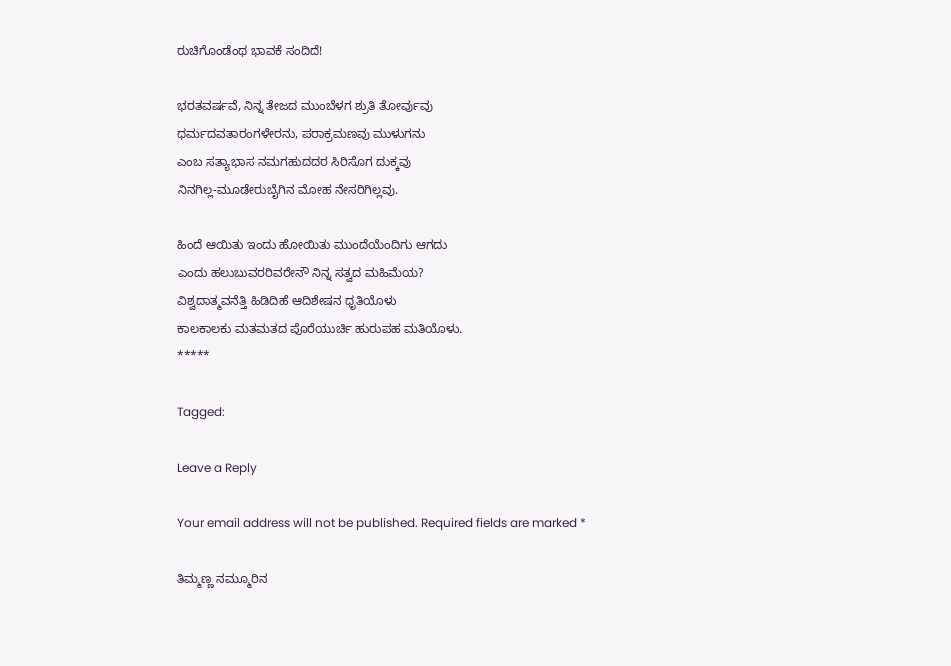ರುಚಿಗೊಂಡೆಂಥ ಭಾವಕೆ ಸಂದಿದೆ!

ಭರತವರ್ಷವೆ, ನಿನ್ನ ತೇಜದ ಮುಂಬೆಳಗ ಶ್ರುತಿ ತೋರ್ವುವು
ಧರ್ಮದವತಾರಂಗಳೇರನು, ಪರಾಕ್ರಮಣವು ಮುಳುಗನು
ಎಂಬ ಸತ್ಯಾಭಾಸ ನಮಗಹುದದರ ಸಿರಿಸೊಗ ದುಕ್ಕವು
ನಿನಗಿಲ್ಲ-ಮೂಡೇರುಬೈಗಿನ ಮೋಹ ನೇಸರಿಗಿಲ್ಲವು.

ಹಿಂದೆ ಆಯಿತು ಇಂದು ಹೋಯಿತು ಮುಂದೆಯೆಂದಿಗು ಆಗದು
ಎಂದು ಹಲುಬುವರರಿವರೇನೌ ನಿನ್ನ ಸತ್ವದ ಮಹಿಮೆಯ?
ವಿಶ್ವದಾತ್ಮವನೆತ್ತಿ ಹಿಡಿದಿಹೆ ಆದಿಶೇಷನ ಧೃತಿಯೊಳು
ಕಾಲಕಾಲಕು ಮತಮತದ ಪೊರೆಯುರ್ಚಿ ಹುರುಪಹ ಮತಿಯೊಳು.
*****

Tagged:

Leave a Reply

Your email address will not be published. Required fields are marked *

ತಿಮ್ಮಣ್ಣ ನಮ್ಮೂರಿನ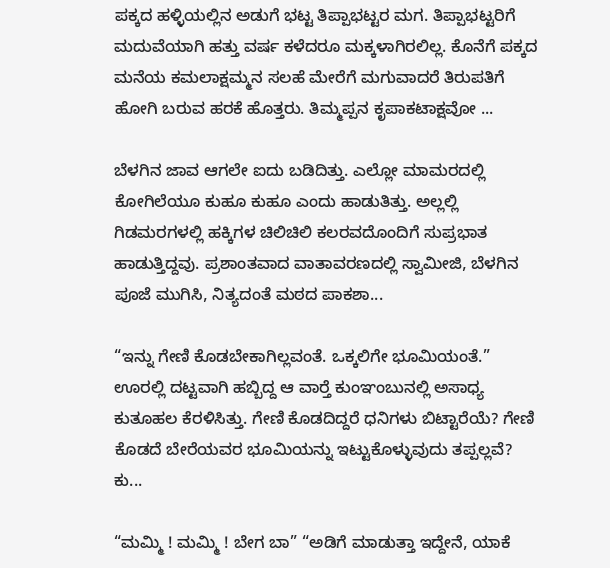ಪಕ್ಕದ ಹಳ್ಳಿಯಲ್ಲಿನ ಅಡುಗೆ ಭಟ್ಟ ತಿಪ್ಪಾಭಟ್ಟರ ಮಗ. ತಿಪ್ಪಾಭಟ್ಟರಿಗೆ ಮದುವೆಯಾಗಿ ಹತ್ತು ವರ್ಷ ಕಳೆದರೂ ಮಕ್ಕಳಾಗಿರಲಿಲ್ಲ. ಕೊನೆಗೆ ಪಕ್ಕದ ಮನೆಯ ಕಮಲಾಕ್ಷಮ್ಮನ ಸಲಹೆ ಮೇರೆಗೆ ಮಗುವಾದರೆ ತಿರುಪತಿಗೆ ಹೋಗಿ ಬರುವ ಹರಕೆ ಹೊತ್ತರು. ತಿಮ್ಮಪ್ಪನ ಕೃಪಾಕಟಾಕ್ಷವೋ ...

ಬೆಳಗಿನ ಜಾವ ಆಗಲೇ ಐದು ಬಡಿದಿತ್ತು. ಎಲ್ಲೋ ಮಾಮರದಲ್ಲಿ ಕೋಗಿಲೆಯೂ ಕುಹೂ ಕುಹೂ ಎಂದು ಹಾಡುತಿತ್ತು. ಅಲ್ಲಲ್ಲಿ ಗಿಡಮರಗಳಲ್ಲಿ ಹಕ್ಕಿಗಳ ಚಿಲಿಚಿಲಿ ಕಲರವದೊಂದಿಗೆ ಸುಪ್ರಭಾತ ಹಾಡುತ್ತಿದ್ದವು. ಪ್ರಶಾಂತವಾದ ವಾತಾವರಣದಲ್ಲಿ ಸ್ವಾಮೀಜಿ, ಬೆಳಗಿನ ಪೂಜೆ ಮುಗಿಸಿ, ನಿತ್ಯದಂತೆ ಮಠದ ಪಾಕಶಾ...

“ಇನ್ನು ಗೇಣಿ ಕೊಡಬೇಕಾಗಿಲ್ಲವಂತೆ. ಒಕ್ಕಲಿಗೇ ಭೂಮಿಯಂತೆ.” ಊರಲ್ಲಿ ದಟ್ಟವಾಗಿ ಹಬ್ಬಿದ್ದ ಆ ವಾರ್‍ತೆ ಕುಂಞಂಬುನಲ್ಲಿ ಅಸಾಧ್ಯ ಕುತೂಹಲ ಕೆರಳಿಸಿತ್ತು. ಗೇಣಿ ಕೊಡದಿದ್ದರೆ ಧನಿಗಳು ಬಿಟ್ಟಾರೆಯೆ? ಗೇಣಿ ಕೊಡದೆ ಬೇರೆಯವರ ಭೂಮಿಯನ್ನು ಇಟ್ಟುಕೊಳ್ಳುವುದು ತಪ್ಪಲ್ಲವೆ? ಕು...

“ಮಮ್ಮಿ ! ಮಮ್ಮಿ ! ಬೇಗ ಬಾ” “ಅಡಿಗೆ ಮಾಡುತ್ತಾ ಇದ್ದೇನೆ, ಯಾಕೆ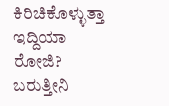ಕಿರಿಚಿಕೊಳ್ಳುತ್ತಾ ಇದ್ದಿಯಾ ರೋಜಿ? ಬರುತ್ತೀನಿ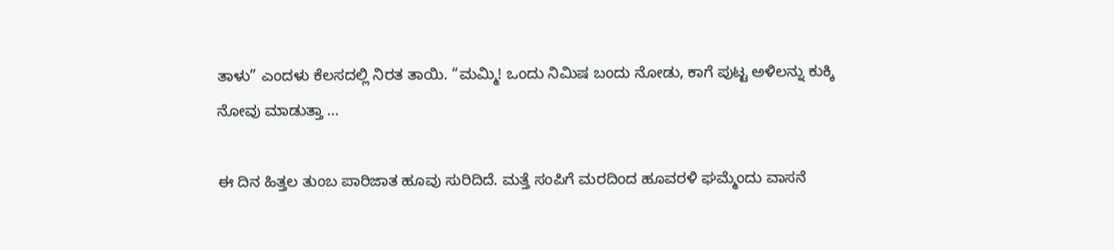ತಾಳು” ಎಂದಳು ಕೆಲಸದಲ್ಲಿ ನಿರತ ತಾಯಿ. “ಮಮ್ಮಿ! ಒಂದು ನಿಮಿಷ ಬಂದು ನೋಡು, ಕಾಗೆ ಪುಟ್ಟ ಅಳಿಲನ್ನು ಕುಕ್ಕಿ ನೋವು ಮಾಡುತ್ತಾ ...

ಈ ದಿನ ಹಿತ್ತಲ ತುಂಬ ಪಾರಿಜಾತ ಹೂವು ಸುರಿದಿದೆ. ಮತ್ತೆ ಸಂಪಿಗೆ ಮರದಿಂದ ಹೂವರಳಿ ಘಮ್ಮೆಂದು ವಾಸನೆ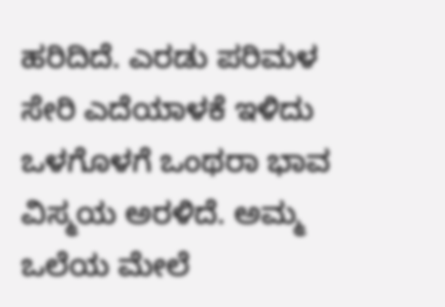ಹರಿದಿದೆ. ಎರಡು ಪರಿಮಳ ಸೇರಿ ಎದೆಯಾಳಕೆ ಇಳಿದು ಒಳಗೊಳಗೆ ಒಂಥರಾ ಭಾವ ವಿಸ್ಮಯ ಅರಳಿದೆ. ಅಮ್ಮ ಒಲೆಯ ಮೇಲೆ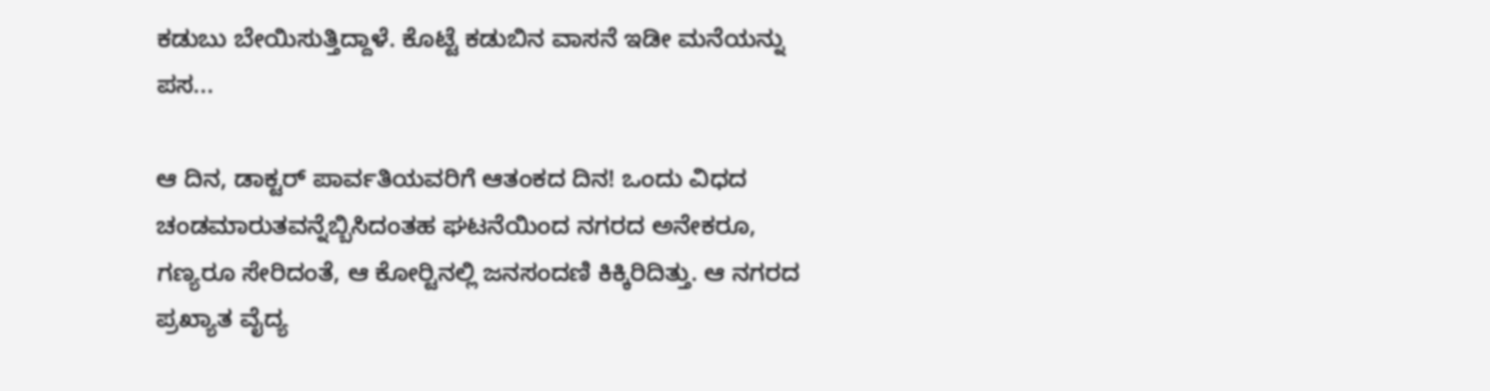ಕಡುಬು ಬೇಯಿಸುತ್ತಿದ್ದಾಳೆ. ಕೊಟ್ಟೆ ಕಡುಬಿನ ವಾಸನೆ ಇಡೀ ಮನೆಯನ್ನು ಪಸ...

ಆ ದಿನ, ಡಾಕ್ಟರ್ ಪಾರ್ವತಿಯವರಿಗೆ ಆತಂಕದ ದಿನ! ಒಂದು ವಿಧದ ಚಂಡಮಾರುತವನ್ನೆಬ್ಬಿಸಿದಂತಹ ಘಟನೆಯಿಂದ ನಗರದ ಅನೇಕರೂ, ಗಣ್ಯರೂ ಸೇರಿದಂತೆ, ಆ ಕೋರ್‍ಟಿನಲ್ಲಿ ಜನಸಂದಣಿ ಕಿಕ್ಕಿರಿದಿತ್ತು. ಆ ನಗರದ ಪ್ರಖ್ಯಾತ ವೈದ್ಯ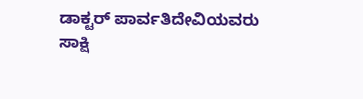ಡಾಕ್ಟರ್ ಪಾರ್ವತಿದೇವಿಯವರು ಸಾಕ್ಷಿ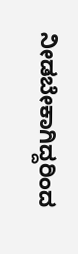ನೀಡಬೇಕಾಗಿದ್ದರಿಂದ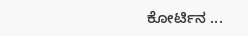ಕೋರ್ಟಿನ ...